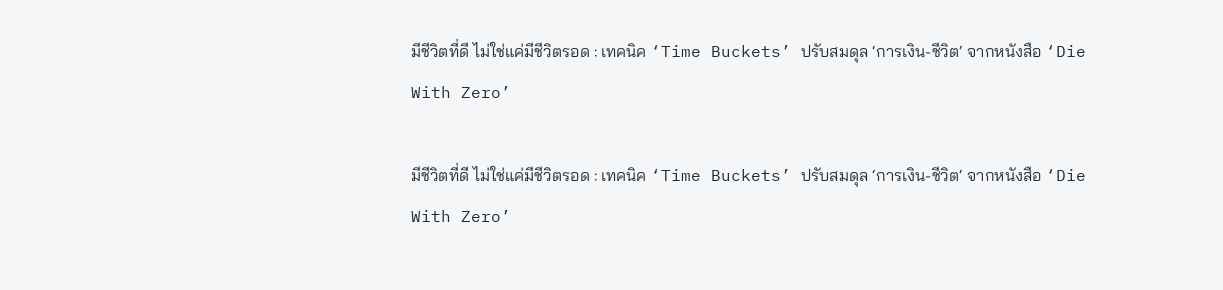มีชีวิตที่ดี ไม่ใช่แค่มีชีวิตรอด : เทคนิค ‘Time Buckets’ ปรับสมดุล ‘การเงิน-ชีวิต‘ จากหนังสือ ‘Die With Zero’

มีชีวิตที่ดี ไม่ใช่แค่มีชีวิตรอด : เทคนิค ‘Time Buckets’ ปรับสมดุล ‘การเงิน-ชีวิต‘ จากหนังสือ ‘Die With Zero’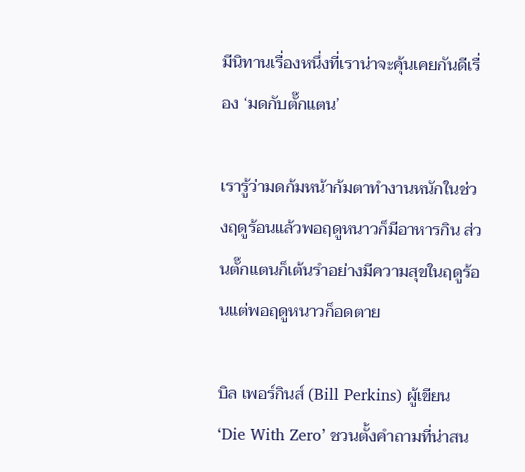มีนิทานเรื่องหนึ่งที่เราน่าจะคุ้นเคยกันดีเรื่อง ‘มดกับตั๊กแตน’

เรารู้ว่ามดก้มหน้าก้มตาทำงานหนักในช่วงฤดูร้อนแล้วพอฤดูหนาวก็มีอาหารกิน ส่วนตั๊กแตนก็เต้นรำอย่างมีความสุขในฤดูร้อนแต่พอฤดูหนาวก็อดตาย

บิล เพอร์กินส์ (Bill Perkins) ผู้เขียน ‘Die With Zero’ ชวนตั้งคำถามที่น่าสน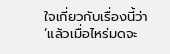ใจเกี่ยวกับเรื่องนี้ว่า ‘แล้วเมื่อไหร่มดจะ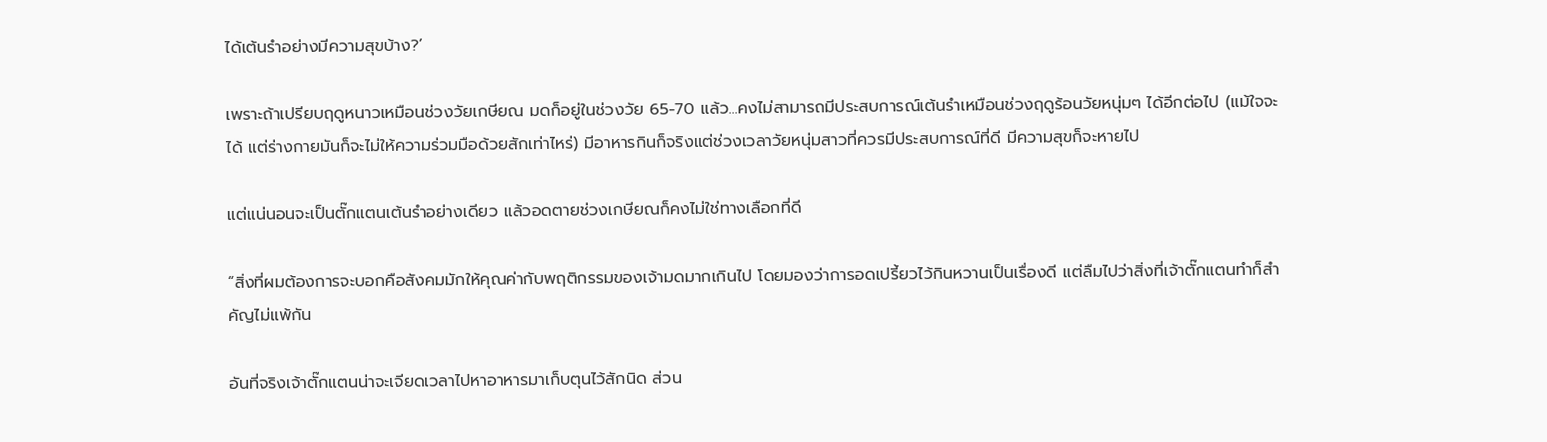ได้เต้นรำอย่างมีความสุขบ้าง?’

เพราะถ้าเปรียบฤดูหนาวเหมือนช่วงวัยเกษียณ มดก็อยู่ในช่วงวัย 65-70 แล้ว...คงไม่สามารถมีประสบการณ์เต้นรำเหมือนช่วงฤดูร้อนวัยหนุ่มๆ ได้อีกต่อไป (แม้ใจจะได้ แต่ร่างกายมันก็จะไม่ให้ความร่วมมือด้วยสักเท่าไหร่) มีอาหารกินก็จริงแต่ช่วงเวลาวัยหนุ่มสาวที่ควรมีประสบการณ์ที่ดี มีความสุขก็จะหายไป

แต่แน่นอนจะเป็นตั๊กแตนเต้นรำอย่างเดียว แล้วอดตายช่วงเกษียณก็คงไม่ใช่ทางเลือกที่ดี

“สิ่งที่ผมต้องการจะบอกคือสังคมมักให้คุณค่ากับพฤติกรรมของเจ้ามดมากเกินไป โดยมองว่าการอดเปรี้ยวไว้กินหวานเป็นเรื่องดี แต่ลืมไปว่าสิ่งที่เจ้าตั๊กแตนทำก็สำคัญไม่แพ้กัน

อันที่จริงเจ้าตั๊กแตนน่าจะเจียดเวลาไปหาอาหารมาเก็บตุนไว้สักนิด ส่วน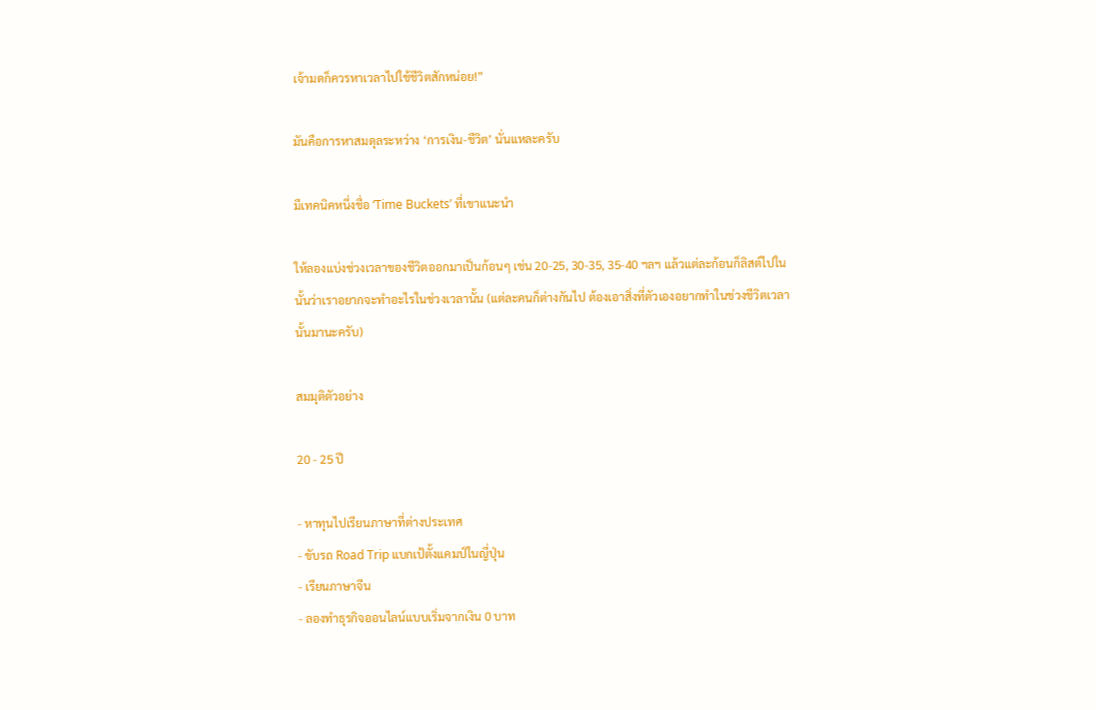เจ้ามดก็ควรหาเวลาไปใช้ชีวิตสักหน่อย!”

มันคือการหาสมดุลระหว่าง ‘การเงิน-ชีวิต’ นั่นแหละครับ

มีเทคนิคหนึ่งชื่อ ‘Time Buckets’ ที่เขาแนะนำ

ให้ลองแบ่งช่วงเวลาของชีวิตออกมาเป็นก้อนๆ เช่น 20-25, 30-35, 35-40 ฯลฯ แล้วแต่ละก้อนก็ลิสต์ไปในนั้นว่าเราอยากจะทำอะไรในช่วงเวลานั้น (แต่ละคนก็ต่างกันไป ต้องเอาสิ่งที่ตัวเองอยากทำในช่วงชีวิตเวลานั้นมานะครับ)

สมมุติตัวอย่าง

20 - 25 ปี

- หาทุนไปเรียนภาษาที่ต่างประเทศ
- ขับรถ Road Trip แบกเป้ตั้งแคมป์ในญี่ปุ่น
- เรียนภาษาจีน
- ลองทำธุรกิจออนไลน์แบบเริ่มจากเงิน 0 บาท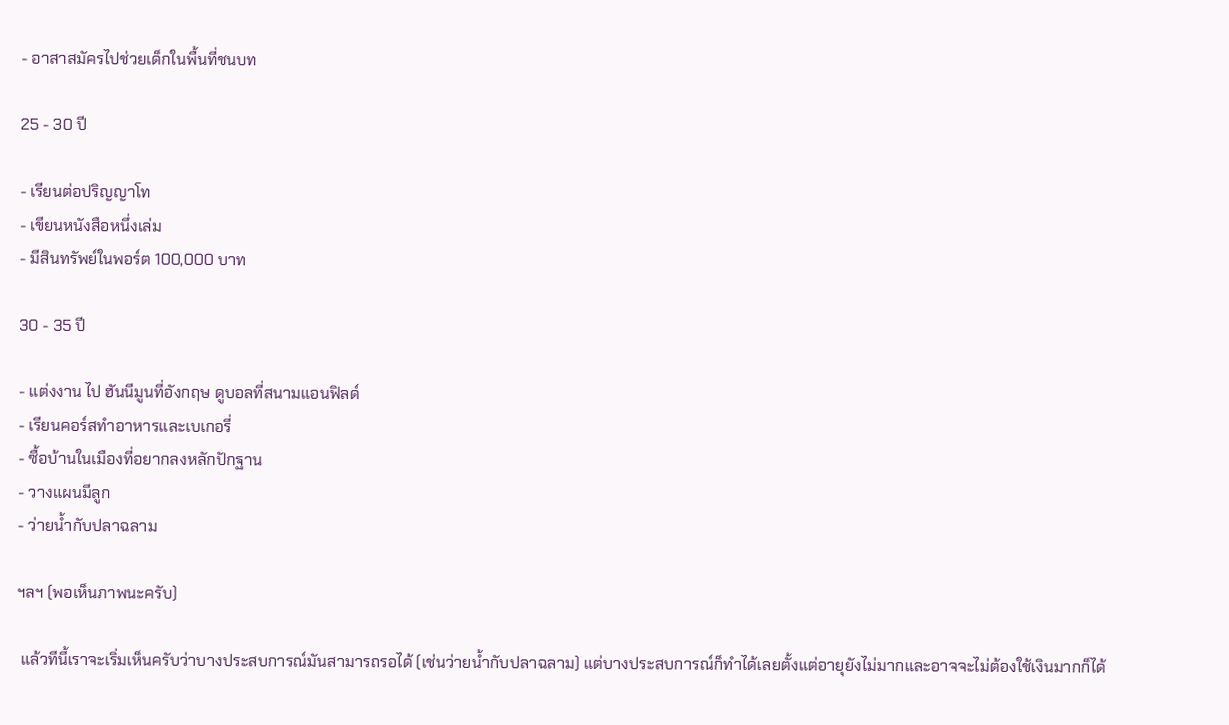- อาสาสมัครไปช่วยเด็กในพื้นที่ชนบท

25 - 30 ปี

- เรียนต่อปริญญาโท
- เขียนหนังสือหนึ่งเล่ม
- มีสินทรัพย์ในพอร์ต 100,000 บาท

30 - 35 ปี

- แต่งงาน ไป ฮันนีมูนที่อังกฤษ ดูบอลที่สนามแอนฟิลด์
- เรียนคอร์สทำอาหารและเบเกอรี่
- ซื้อบ้านในเมืองที่อยากลงหลักปักฐาน
- วางแผนมีลูก
- ว่ายน้ำกับปลาฉลาม

ฯลฯ (พอเห็นภาพนะครับ)

 แล้วทีนี้เราจะเริ่มเห็นครับว่าบางประสบการณ์มันสามารถรอได้ (เช่นว่ายน้ำกับปลาฉลาม) แต่บางประสบการณ์ก็ทำได้เลยตั้งแต่อายุยังไม่มากและอาจจะไม่ต้องใช้เงินมากก็ได้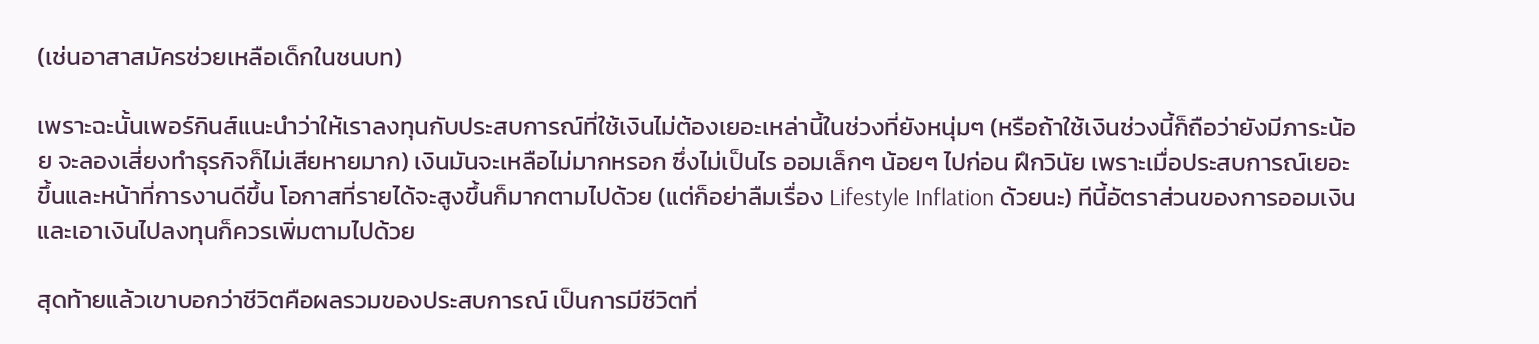(เช่นอาสาสมัครช่วยเหลือเด็กในชนบท)

เพราะฉะนั้นเพอร์กินส์แนะนำว่าให้เราลงทุนกับประสบการณ์ที่ใช้เงินไม่ต้องเยอะเหล่านี้ในช่วงที่ยังหนุ่มๆ (หรือถ้าใช้เงินช่วงนี้ก็ถือว่ายังมีภาระน้อย จะลองเสี่ยงทำธุรกิจก็ไม่เสียหายมาก) เงินมันจะเหลือไม่มากหรอก ซึ่งไม่เป็นไร ออมเล็กๆ น้อยๆ ไปก่อน ฝึกวินัย เพราะเมื่อประสบการณ์เยอะขึ้นและหน้าที่การงานดีขึ้น โอกาสที่รายได้จะสูงขึ้นก็มากตามไปด้วย (แต่ก็อย่าลืมเรื่อง Lifestyle Inflation ด้วยนะ) ทีนี้อัตราส่วนของการออมเงินและเอาเงินไปลงทุนก็ควรเพิ่มตามไปด้วย

สุดท้ายแล้วเขาบอกว่าชีวิตคือผลรวมของประสบการณ์ เป็นการมีชีวิตที่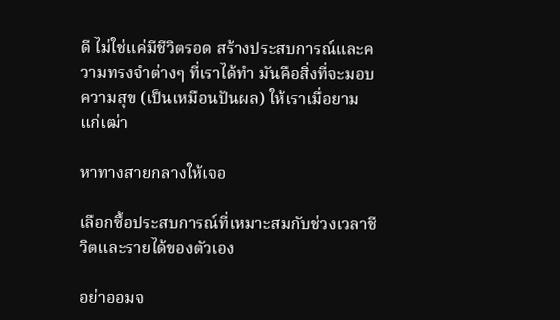ดี ไม่ใช่แค่มีชีวิตรอด สร้างประสบการณ์และความทรงจำต่างๆ ที่เราได้ทำ มันคือสิ่งที่จะมอบความสุข (เป็นเหมือนปันผล) ให้เราเมื่อยามแก่เฒ่า

หาทางสายกลางให้เจอ

เลือกซื้อประสบการณ์ที่เหมาะสมกับช่วงเวลาชีวิตและรายได้ของตัวเอง

อย่าออมจ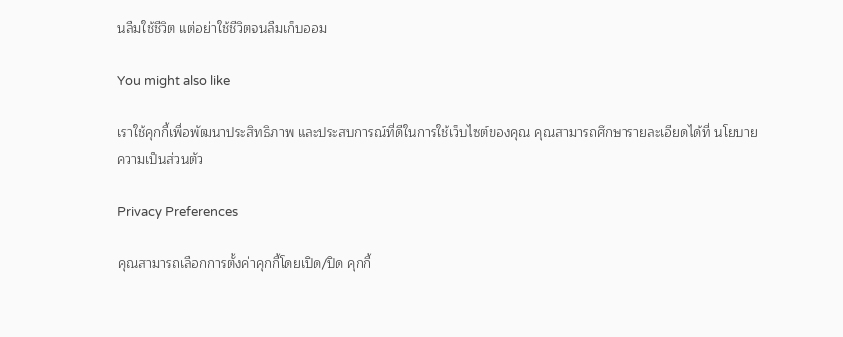นลืมใช้ชีวิต แต่อย่าใช้ชีวิตจนลืมเก็บออม

You might also like

เราใช้คุกกี้เพื่อพัฒนาประสิทธิภาพ และประสบการณ์ที่ดีในการใช้เว็บไซต์ของคุณ คุณสามารถศึกษารายละเอียดได้ที่ นโยบายความเป็นส่วนตัว

Privacy Preferences

คุณสามารถเลือกการตั้งค่าคุกกี้โดยเปิด/ปิด คุกกี้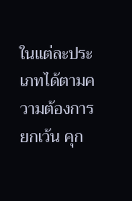ในแต่ละประเภทได้ตามความต้องการ ยกเว้น คุก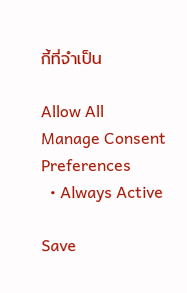กี้ที่จำเป็น

Allow All
Manage Consent Preferences
  • Always Active

Save